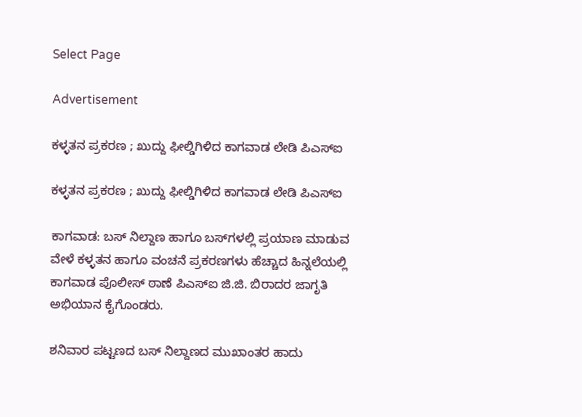Select Page

Advertisement

ಕಳ್ಳತನ ಪ್ರಕರಣ ; ಖುದ್ದು ಫೀಲ್ಡಿಗಿಳಿದ ಕಾಗವಾಡ ಲೇಡಿ ಪಿಎಸ್ಐ

ಕಳ್ಳತನ ಪ್ರಕರಣ ; ಖುದ್ದು ಫೀಲ್ಡಿಗಿಳಿದ ಕಾಗವಾಡ ಲೇಡಿ ಪಿಎಸ್ಐ

ಕಾಗವಾಡ: ಬಸ್ ನಿಲ್ದಾಣ ಹಾಗೂ ಬಸ್‌ಗಳಲ್ಲಿ ಪ್ರಯಾಣ ಮಾಡುವ ವೇಳೆ ಕಳ್ಳತನ ಹಾಗೂ ವಂಚನೆ ಪ್ರಕರಣಗಳು ಹೆಚ್ಚಾದ ಹಿನ್ನಲೆಯಲ್ಲಿ ಕಾಗವಾಡ ಪೊಲೀಸ್ ಠಾಣೆ ಪಿಎಸ್‌ಐ ಜಿ.ಜಿ. ಬಿರಾದರ ಜಾಗೃತಿ ಅಭಿಯಾನ ಕೈಗೊಂಡರು.

ಶನಿವಾರ ಪಟ್ಟಣದ ಬಸ್ ನಿಲ್ದಾಣದ ಮುಖಾಂತರ ಹಾದು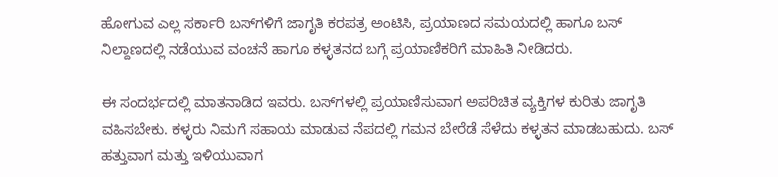ಹೋಗುವ ಎಲ್ಲ ಸರ್ಕಾರಿ ಬಸ್‌ಗಳಿಗೆ ಜಾಗೃತಿ ಕರಪತ್ರ ಅಂಟಿಸಿ, ಪ್ರಯಾಣದ ಸಮಯದಲ್ಲಿ ಹಾಗೂ ಬಸ್ ನಿಲ್ದಾಣದಲ್ಲಿ ನಡೆಯುವ ವಂಚನೆ ಹಾಗೂ ಕಳ್ಳತನದ ಬಗ್ಗೆ ಪ್ರಯಾಣಿಕರಿಗೆ ಮಾಹಿತಿ ನೀಡಿದರು.

ಈ‌ ಸಂದರ್ಭದಲ್ಲಿ ಮಾತನಾಡಿದ ಇವರು. ಬಸ್‌ಗಳಲ್ಲಿ ಪ್ರಯಾಣಿಸುವಾಗ ಅಪರಿಚಿತ ವ್ಯಕ್ತಿಗಳ ಕುರಿತು ಜಾಗೃತಿ ವಹಿಸಬೇಕು. ಕಳ್ಳರು ನಿಮಗೆ ಸಹಾಯ ಮಾಡುವ ನೆಪದಲ್ಲಿ ಗಮನ ಬೇರೆಡೆ ಸೆಳೆದು ಕಳ್ಳತನ ಮಾಡಬಹುದು. ಬಸ್ ಹತ್ತುವಾಗ ಮತ್ತು ಇಳಿಯುವಾಗ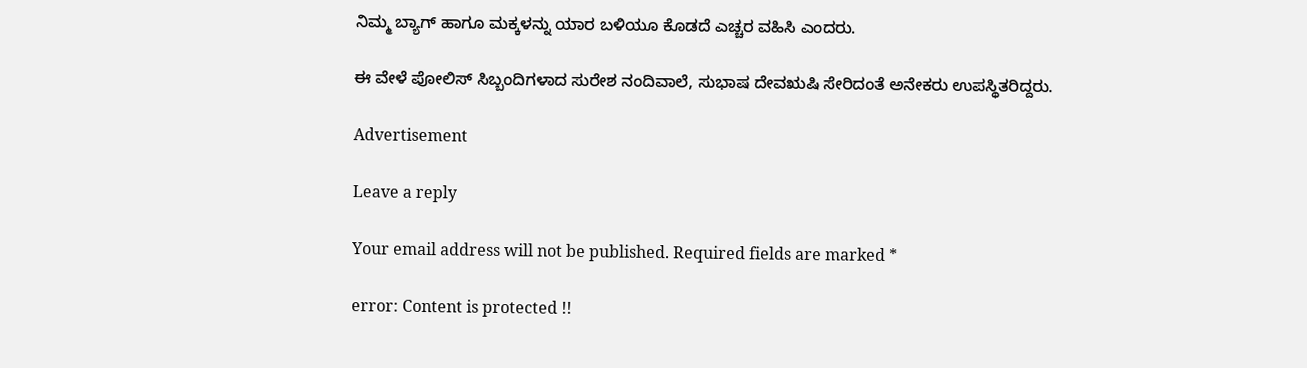ನಿಮ್ಮ ಬ್ಯಾಗ್ ಹಾಗೂ ಮಕ್ಕಳನ್ನು ಯಾರ ಬಳಿಯೂ ಕೊಡದೆ ಎಚ್ಚರ ವಹಿಸಿ ಎಂದರು.

ಈ ವೇಳೆ ಪೋಲಿಸ್ ಸಿಬ್ಬಂದಿಗಳಾದ ಸುರೇಶ ನಂದಿವಾಲೆ, ಸುಭಾಷ ದೇವಋಷಿ ಸೇರಿದಂತೆ ಅನೇಕರು ಉಪಸ್ಥಿತರಿದ್ದರು.

Advertisement

Leave a reply

Your email address will not be published. Required fields are marked *

error: Content is protected !!